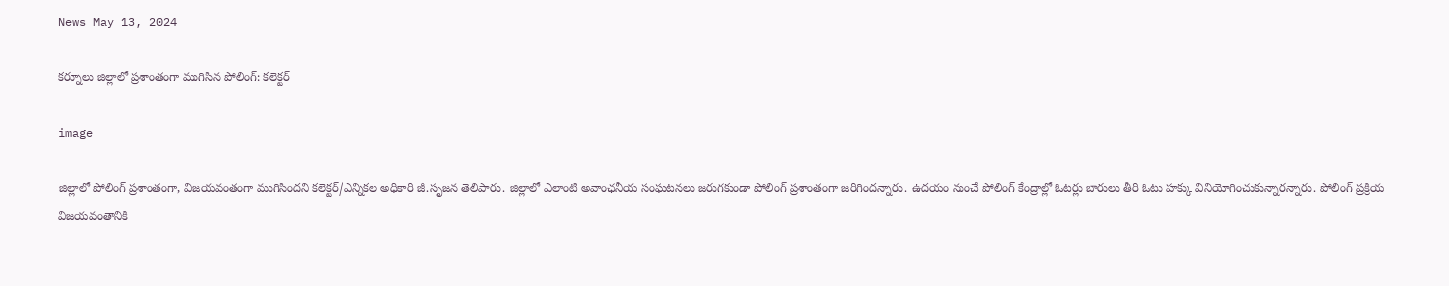News May 13, 2024

కర్నూలు జిల్లాలో ప్రశాంతంగా ముగిసిన పోలింగ్: కలెక్టర్

image

జిల్లాలో పోలింగ్ ప్రశాంతంగా, విజయవంతంగా ముగిసిందని కలెక్టర్/ఎన్నికల అధికారి జీ.సృజన తెలిపారు. జిల్లాలో ఎలాంటి అవాంఛనీయ సంఘటనలు జరుగకుండా పోలింగ్ ప్రశాంతంగా జరిగిందన్నారు. ఉదయం నుంచే పోలింగ్ కేంద్రాల్లో ఓటర్లు బారులు తీరి ఓటు హక్కు వినియోగించుకున్నారన్నారు. పోలింగ్ ప్రక్రియ విజయవంతానికి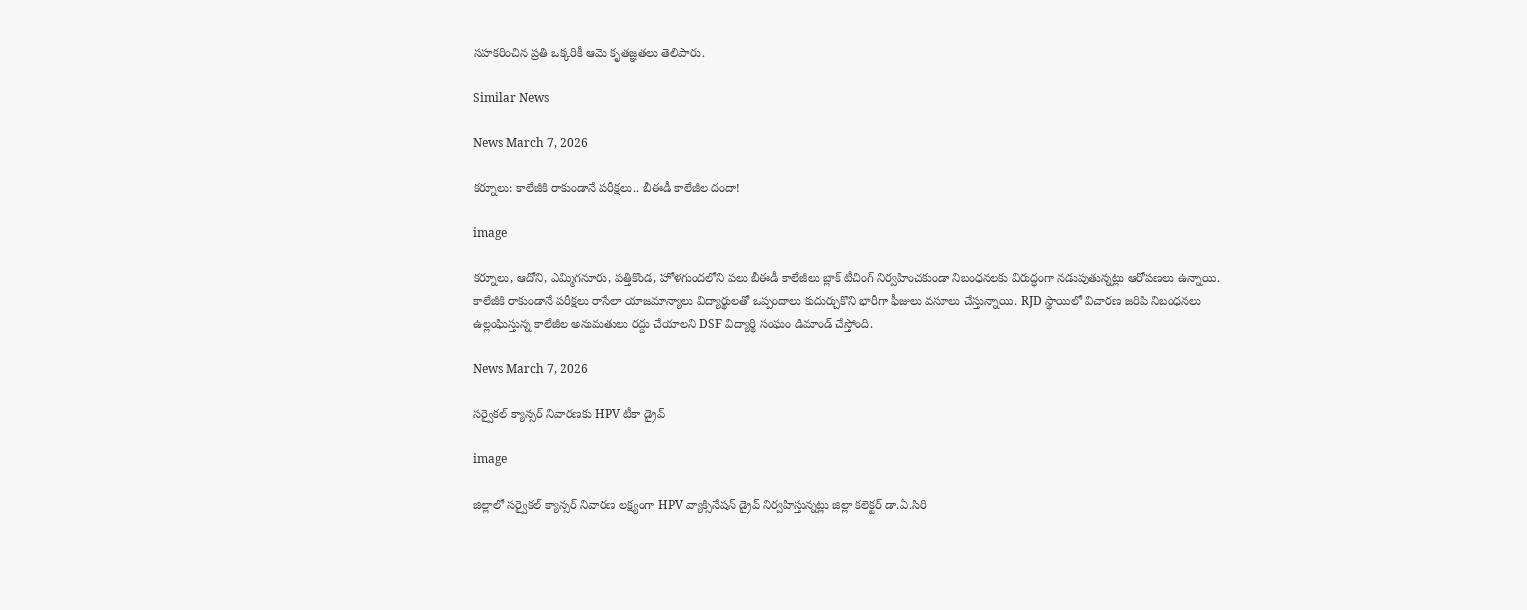సహకరించిన ప్రతి ఒక్కరికీ ఆమె కృతజ్ఞతలు తెలిపారు.

Similar News

News March 7, 2026

కర్నూలు: కాలేజీకి రాకుండానే పరీక్షలు.. బీఈడీ కాలేజీల దందా!

image

కర్నూలు, ఆదోని, ఎమ్మిగనూరు, పత్తికొండ, హోళగుందలోని పలు బీఈడీ కాలేజీలు బ్లాక్ టీచింగ్ నిర్వహించకుండా నిబంధనలకు విరుద్ధంగా నడుపుతున్నట్లు ఆరోపణలు ఉన్నాయి. కాలేజీకి రాకుండానే పరీక్షలు రాసేలా యాజమాన్యాలు విద్యార్థులతో ఒప్పందాలు కుదుర్చుకొని భారీగా ఫీజులు వసూలు చేస్తున్నాయి. RJD స్థాయిలో విచారణ జరిపి నిబంధనలు ఉల్లంఘిస్తున్న కాలేజీల అనుమతులు రద్దు చేయాలని DSF విద్యార్థి సంఘం డిమాండ్ చేస్తోంది.

News March 7, 2026

సర్వైకల్ క్యాన్సర్ నివారణకు HPV టీకా డ్రైవ్

image

జిల్లాలో సర్వైకల్ క్యాన్సర్ నివారణ లక్ష్యంగా HPV వ్యాక్సినేషన్ డ్రైవ్ నిర్వహిస్తున్నట్లు జిల్లా కలెక్టర్ డా.ఏ.సిరి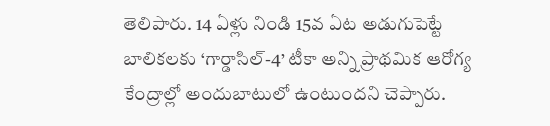తెలిపారు. 14 ఏళ్లు నిండి 15వ ఏట అడుగుపెట్టే బాలికలకు ‘గార్డాసిల్-4’ టీకా అన్ని ప్రాథమిక ఆరోగ్య కేంద్రాల్లో అందుబాటులో ఉంటుందని చెప్పారు.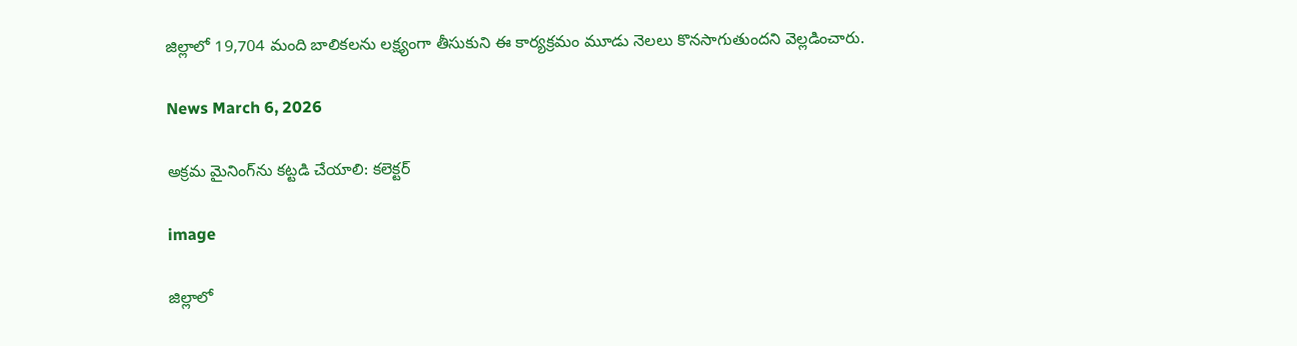జిల్లాలో 19,704 మంది బాలికలను లక్ష్యంగా తీసుకుని ఈ కార్యక్రమం మూడు నెలలు కొనసాగుతుందని వెల్లడించారు.

News March 6, 2026

అక్రమ మైనింగ్‌ను కట్టడి చేయాలి: కలెక్టర్

image

జిల్లాలో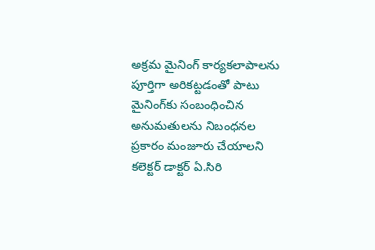అక్రమ మైనింగ్ కార్యకలాపాలను పూర్తిగా అరికట్టడంతో పాటు మైనింగ్‌కు సంబంధించిన అనుమతులను నిబంధనల ప్రకారం మంజూరు చేయాలని కలెక్టర్ డాక్టర్ ఏ.సిరి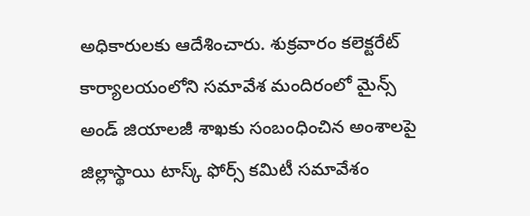అధికారులకు ఆదేశించారు. శుక్రవారం కలెక్టరేట్ కార్యాలయంలోని సమావేశ మందిరంలో మైన్స్ అండ్ జియాలజీ శాఖకు సంబంధించిన అంశాలపై జిల్లాస్థాయి టాస్క్ ఫోర్స్ కమిటీ సమావేశం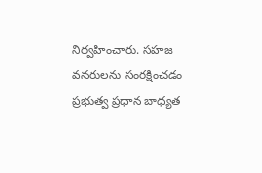నిర్వహించారు. సహజ వనరులను సంరక్షించడం ప్రభుత్వ ప్రధాన బాధ్యత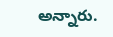అన్నారు.